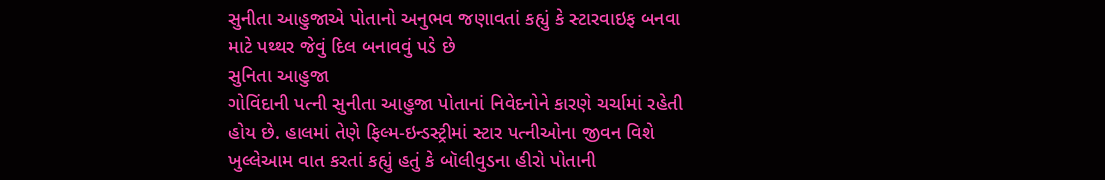સુનીતા આહુજાએ પોતાનો અનુભવ જણાવતાં કહ્યું કે સ્ટારવાઇફ બનવા માટે પથ્થર જેવું દિલ બનાવવું પડે છે
સુનિતા આહુજા
ગોવિંદાની પત્ની સુનીતા આહુજા પોતાનાં નિવેદનોને કારણે ચર્ચામાં રહેતી હોય છે. હાલમાં તેણે ફિલ્મ-ઇન્ડસ્ટ્રીમાં સ્ટાર પત્નીઓના જીવન વિશે ખુલ્લેઆમ વાત કરતાં કહ્યું હતું કે બૉલીવુડના હીરો પોતાની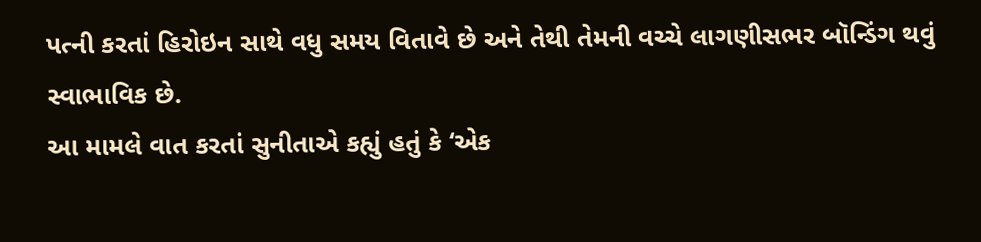પત્ની કરતાં હિરોઇન સાથે વધુ સમય વિતાવે છે અને તેથી તેમની વચ્ચે લાગણીસભર બૉન્ડિંગ થવું સ્વાભાવિક છે.
આ મામલે વાત કરતાં સુનીતાએ કહ્યું હતું કે ‘એક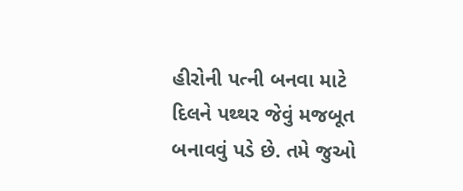હીરોની પત્ની બનવા માટે દિલને પથ્થર જેવું મજબૂત બનાવવું પડે છે. તમે જુઓ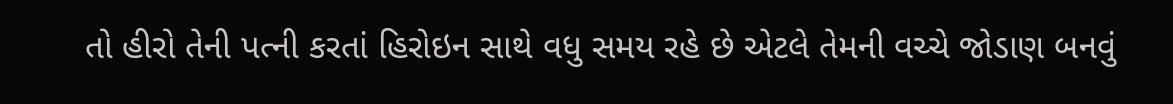તો હીરો તેની પત્ની કરતાં હિરોઇન સાથે વધુ સમય રહે છે એટલે તેમની વચ્ચે જોડાણ બનવું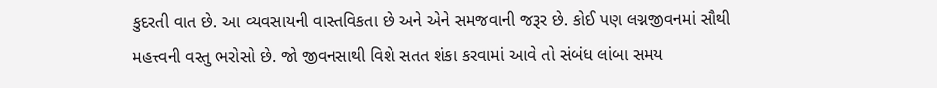કુદરતી વાત છે. આ વ્યવસાયની વાસ્તવિકતા છે અને એને સમજવાની જરૂર છે. કોઈ પણ લગ્નજીવનમાં સૌથી મહત્ત્વની વસ્તુ ભરોસો છે. જો જીવનસાથી વિશે સતત શંકા કરવામાં આવે તો સંબંધ લાંબા સમય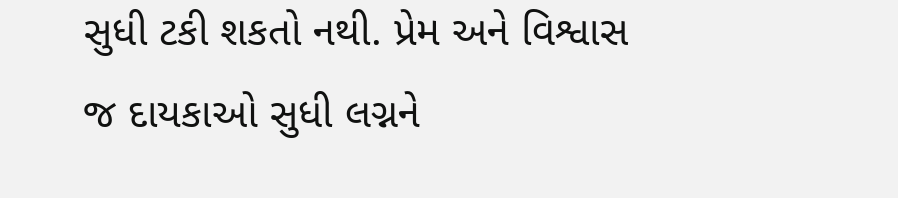સુધી ટકી શકતો નથી. પ્રેમ અને વિશ્વાસ જ દાયકાઓ સુધી લગ્નને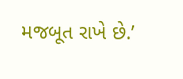મજબૂત રાખે છે.’